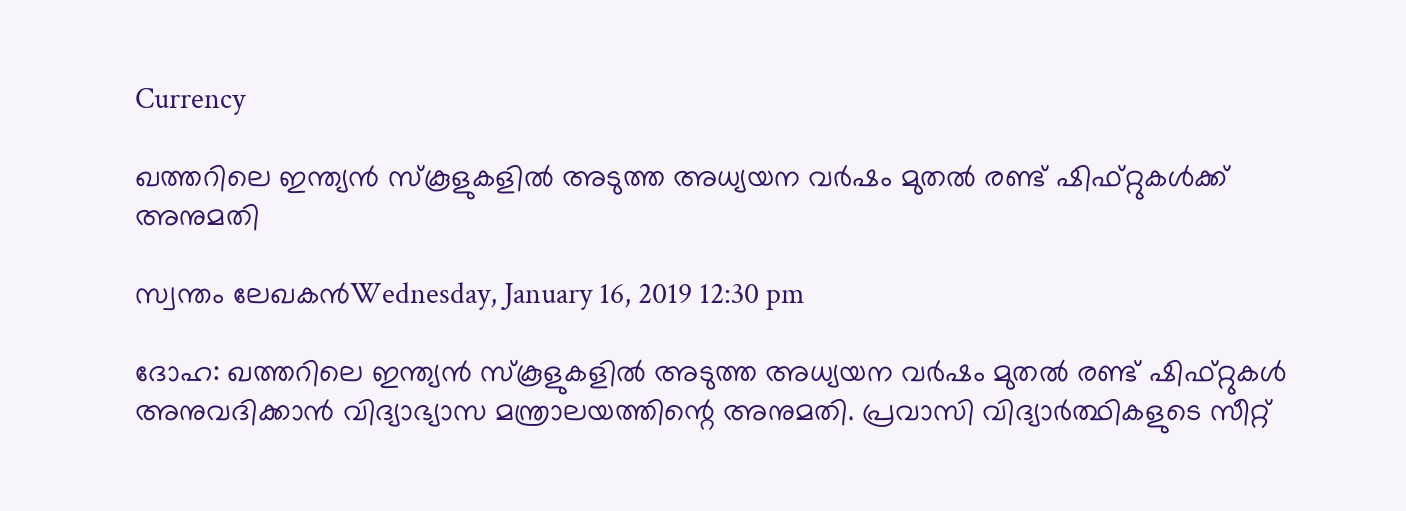Currency

ഖത്തറിലെ ഇന്ത്യന്‍ സ്‌കൂളുകളില്‍ അടുത്ത അധ്യയന വര്‍ഷം മുതല്‍ രണ്ട് ഷിഫ്റ്റുകള്‍ക്ക് അനുമതി

സ്വന്തം ലേഖകന്‍Wednesday, January 16, 2019 12:30 pm

ദോഹ: ഖത്തറിലെ ഇന്ത്യന്‍ സ്‌കൂളുകളില്‍ അടുത്ത അധ്യയന വര്‍ഷം മുതല്‍ രണ്ട് ഷിഫ്റ്റുകള്‍ അനുവദിക്കാന്‍ വിദ്യാഭ്യാസ മന്ത്രാലയത്തിന്റെ അനുമതി. പ്രവാസി വിദ്യാര്‍ത്ഥികളുടെ സീറ്റ്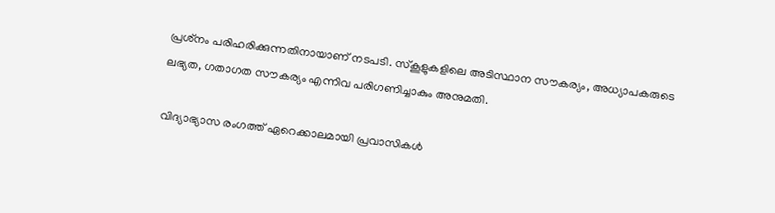പ്രശ്‌നം പരിഹരിക്കുന്നതിനായാണ് നടപടി. സ്‌കൂളുകളിലെ അടിസ്ഥാന സൗകര്യം, അധ്യാപകരുടെ ലഭ്യത, ഗതാഗത സൗകര്യം എന്നിവ പരിഗണിച്ചാകും അനുമതി.

വിദ്യാഭ്യാസ രംഗത്ത് ഏറെക്കാലമായി പ്രവാസികള്‍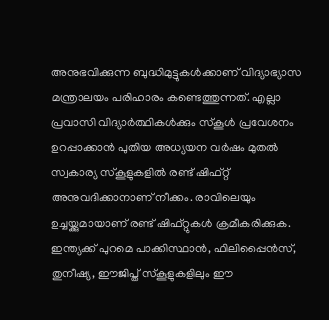അനുഭവിക്കുന്ന ബുദ്ധിമുട്ടുകള്‍ക്കാണ് വിദ്യാഭ്യാസ മന്ത്രാലയം പരിഹാരം കണ്ടെത്തുന്നത്. എല്ലാ പ്രവാസി വിദ്യാര്‍ത്ഥികള്‍ക്കും സ്‌കൂള്‍ പ്രവേശനം ഉറപ്പാക്കാന്‍ പുതിയ അധ്യയന വര്‍ഷം മുതല്‍ സ്വകാര്യ സ്‌കൂളുകളില്‍ രണ്ട് ഷിഫ്റ്റ് അനുവദിക്കാനാണ് നീക്കം. രാവിലെയും ഉച്ചയ്ക്കുമായാണ് രണ്ട് ഷിഫ്റ്റുകള്‍ ക്രമീകരിക്കുക. ഇന്ത്യക്ക് പുറമെ പാക്കിസ്ഥാന്‍, ഫിലിപ്പൈന്‍സ്, തുനീഷ്യ, ഈജിപ്ത് സ്‌കൂളുകളിലും ഈ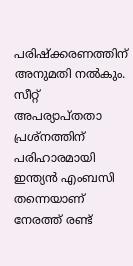പരിഷ്‌ക്കരണത്തിന് അനുമതി നല്‍കും. സീറ്റ് അപര്യാപ്തതാ പ്രശ്‌നത്തിന് പരിഹാരമായി ഇന്ത്യന്‍ എംബസി തന്നെയാണ് നേരത്ത് രണ്ട്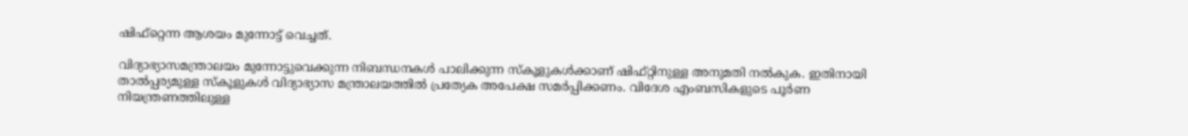ഷിഫ്‌റ്റെന്ന ആശയം മുന്നോട്ട് വെച്ചത്.

വിദ്യാഭ്യാസമന്ത്രാലയം മുന്നോട്ടുവെക്കുന്ന നിബന്ധനകള്‍ പാലിക്കുന്ന സ്‌കൂളുകള്‍ക്കാണ് ഷിഫ്റ്റിനുള്ള അനുമതി നല്‍കുക. ഇതിനായി താല്‍പ്പര്യമുള്ള സ്‌കൂളുകള്‍ വിദ്യാഭ്യാസ മന്ത്രാലയത്തില്‍ പ്രത്യേക അപേക്ഷ സമര്‍പ്പിക്കണം. വിദേശ എംബസികളുടെ പൂര്‍ണ നിയന്ത്രണത്തിലുള്ള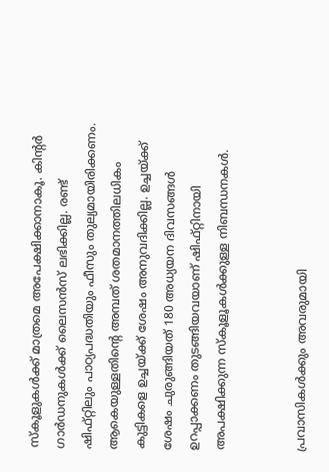സ്‌കൂളുകള്‍ക്ക് മാത്രമെ അപേക്ഷിക്കാനാകൂ. കിന്റര്‍ ഗാര്‍ഡനുകള്‍ക്ക് ലൈസന്‍സ് ലഭിക്കില്ല. രണ്ട് ഷിഫ്റ്റിലും പാഠ്യപദ്ധതിയും ഫീസും തുല്യമായിരിക്കണം. ആകെയുള്ളതിന്റെ അമ്പത് ശതമാനത്തിലധികം കുട്ടികളെ ഉച്ചയ്ക്ക് ശേഷം അനുവദിക്കില്ല. ഉച്ചയ്ക്ക് ശേഷം ചുരുങ്ങിയത് 180 അധ്യയന ദിവസങ്ങള്‍ ഉറപ്പാക്കണം തുടങ്ങിയവയാണ് ഷിഫ്റ്റിനായി അപക്ഷിക്കുന്ന സ്‌കൂളൂകള്‍ക്കുള്ള നിബന്ധനകള്‍.


പ്രവാസികൾക്കും അവരുമായി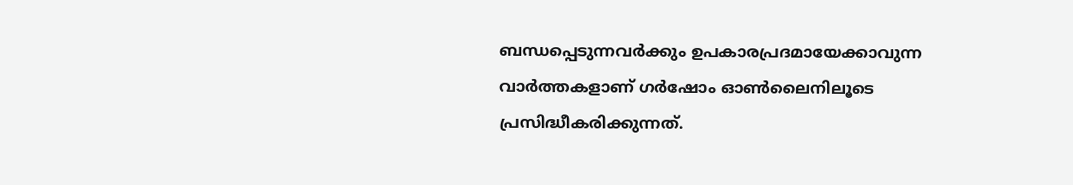ബന്ധപ്പെടുന്നവർക്കും ഉപകാരപ്രദമായേക്കാവുന്ന വാർത്തകളാണ് ഗർഷോം ഓൺലൈനിലൂടെ പ്രസിദ്ധീകരിക്കുന്നത്.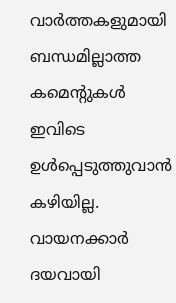വാർത്തകളുമായി ബന്ധമില്ലാത്ത കമെന്റുകൾ ഇവിടെ ഉൾപ്പെടുത്തുവാൻ കഴിയില്ല. വായനക്കാർ ദയവായി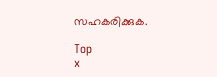സഹകരിക്കുക.

Top
x